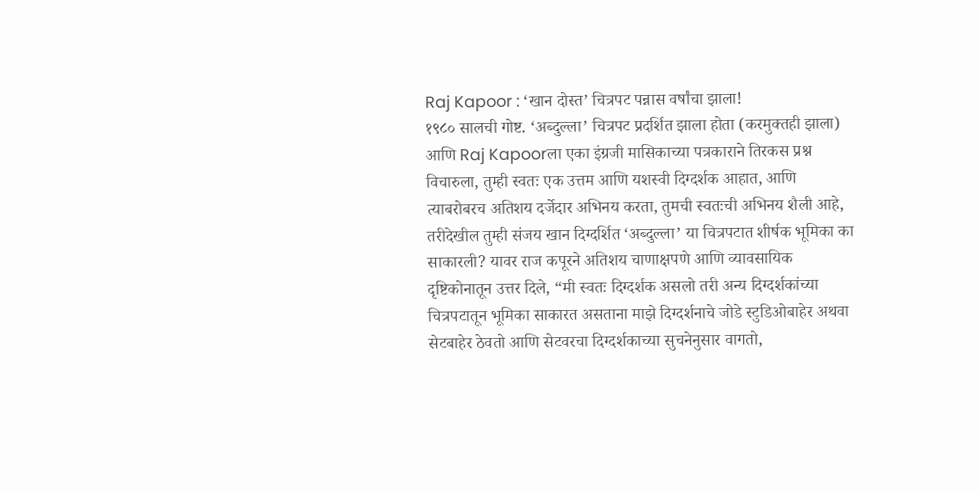Raj Kapoor : ‘खान दोस्त’ चित्रपट पन्नास वर्षांचा झाला!
१९८० सालची गोष्ट. ‘अब्दुल्ला’ चित्रपट प्रदर्शित झाला होता (करमुक्तही झाला) आणि Raj Kapoorला एका इंग्रजी मासिकाच्या पत्रकाराने तिरकस प्रश्न विचारुला, तुम्ही स्वतः एक उत्तम आणि यशस्वी दिग्दर्शक आहात, आणि त्याबरोबरच अतिशय दर्जेदार अभिनय करता, तुमची स्वतःची अभिनय शैली आहे, तरीदेखील तुम्ही संजय खान दिग्दर्शित ‘अब्दुल्ला’ या चित्रपटात शीर्षक भूमिका का साकारली? यावर राज कपूरने अतिशय चाणाक्षपणे आणि व्यावसायिक दृष्टिकोनातून उत्तर दिले, “मी स्वतः दिग्दर्शक असलो तरी अन्य दिग्दर्शकांच्या चित्रपटातून भूमिका साकारत असताना माझे दिग्दर्शनाचे जोडे स्टुडिओबाहेर अथवा सेटबाहेर ठेवतो आणि सेटवरचा दिग्दर्शकाच्या सुचनेनुसार वागतो,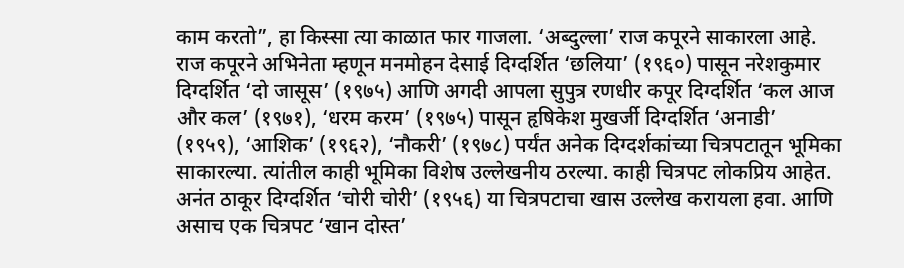काम करतो”, हा किस्सा त्या काळात फार गाजला. ‘अब्दुल्ला’ राज कपूरने साकारला आहे.
राज कपूरने अभिनेता म्हणून मनमोहन देसाई दिग्दर्शित ‘छलिया’ (१९६०) पासून नरेशकुमार दिग्दर्शित ‘दो जासूस’ (१९७५) आणि अगदी आपला सुपुत्र रणधीर कपूर दिग्दर्शित ‘कल आज और कल’ (१९७१), ‘धरम करम’ (१९७५) पासून हृषिकेश मुखर्जी दिग्दर्शित ‘अनाडी’ (१९५९), ‘आशिक’ (१९६२), ‘नौकरी’ (१९७८) पर्यंत अनेक दिग्दर्शकांच्या चित्रपटातून भूमिका साकारल्या. त्यांतील काही भूमिका विशेष उल्लेखनीय ठरल्या. काही चित्रपट लोकप्रिय आहेत. अनंत ठाकूर दिग्दर्शित ‘चोरी चोरी’ (१९५६) या चित्रपटाचा खास उल्लेख करायला हवा. आणि असाच एक चित्रपट ‘खान दोस्त’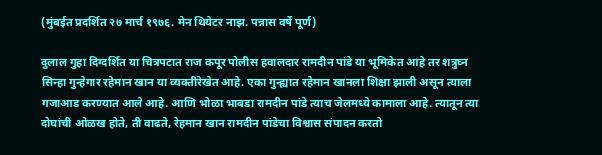(मुंबईत प्रदर्शित २७ मार्च १९७६. मेन थियेटर नाझ. पन्नास वर्षे पूर्ण)

दुलाल गुहा दिग्दर्शित या चित्रपटात राज कपूर पोलीस हवालदार रामदीन पांडे या भूमिकेत आहे तर शत्रुघ्न सिन्हा गुन्हेगार रहेमान खान या व्यक्तीरेखेत आहे. एका गुन्ह्यात रहेमान खानला शिक्षा झाली असून त्याला गजाआड करण्यात आले आहे. आणि भोळा भाबडा रामदीन पांडे त्याच जेलमध्ये कामाला आहे. त्यातून त्या दोघांची ओळख होते, ती वाढते, रेहमान खान रामदीन पांडेचा विश्वास संपादन करतो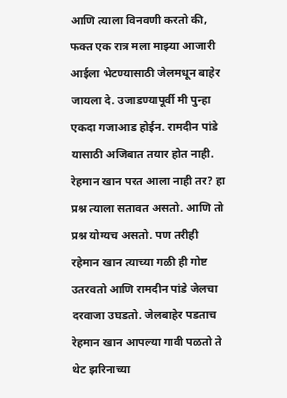आणि त्याला विनवणी करतो की, फक्त एक रात्र मला माझ्या आजारी आईला भेटण्यासाठी जेलमधून बाहेर जायला दे. उजाडण्यापूर्वी मी पुन्हा एकदा गजाआड होईन. रामदीन पांडे यासाठी अजिबात तयार होत नाही. रेहमान खान परत आला नाही तर? हा प्रश्न त्याला सतावत असतो. आणि तो प्रश्न योग्यच असतो. पण तरीही रहेमान खान त्याच्या गळी ही गोष्ट उतरवतो आणि रामदीन पांडे जेलचा दरवाजा उघडतो. जेलबाहेर पडताच रेहमान खान आपल्या गावी पळतो ते थेट झरिनाच्या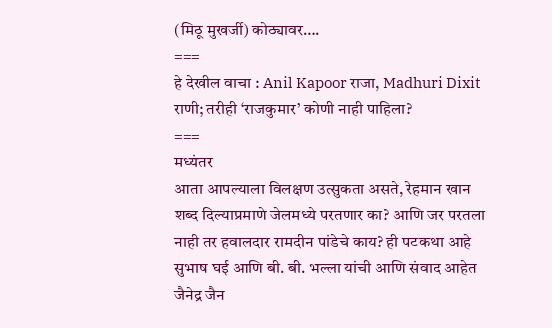(मिठू मुखर्जी) कोठ्यावर….
===
हे देखील वाचा : Anil Kapoor राजा, Madhuri Dixit राणी; तरीही ‘राजकुमार’ कोणी नाही पाहिला?
===
मध्यंतर
आता आपल्याला विलक्षण उत्सुकता असते, रेहमान खान शब्द दिल्याप्रमाणे जेलमध्ये परतणार का? आणि जर परतला नाही तर हवालदार रामदीन पांडेचे काय? ही पटकथा आहे सुभाष घई आणि बी. बी. भल्ला यांची आणि संवाद आहेत जैनेद्र जैन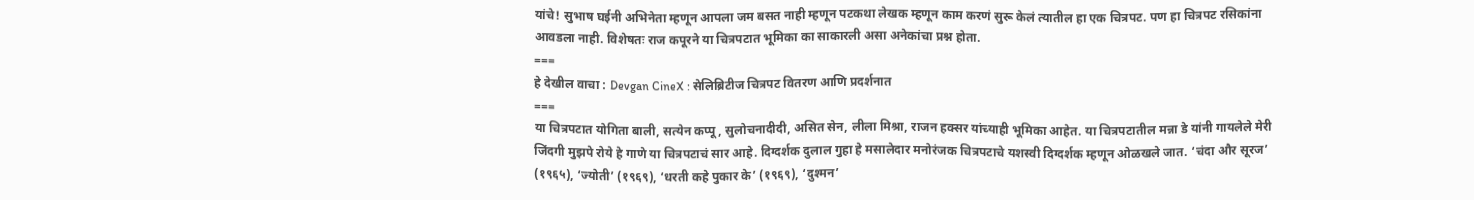यांचे! सुभाष घईनी अभिनेता म्हणून आपला जम बसत नाही म्हणून पटकथा लेखक म्हणून काम करणं सुरू केलं त्यातील हा एक चित्रपट. पण हा चित्रपट रसिकांना आवडला नाही. विशेषतः राज कपूरने या चित्रपटात भूमिका का साकारली असा अनेकांचा प्रश्न होता.
===
हे देखील वाचा : Devgan CineX : सेलिब्रिटीज चित्रपट वितरण आणि प्रदर्शनात
===
या चित्रपटात योगिता बाली, सत्येन कप्पू, सुलोचनादीदी, असित सेन, लीला मिश्रा, राजन हक्सर यांच्याही भूमिका आहेत. या चित्रपटातील मन्ना डे यांनी गायलेले मेरी जिंदगी मुझपे रोये हे गाणे या चित्रपटाचं सार आहे. दिग्दर्शक दुलाल गुहा हे मसालेदार मनोरंजक चित्रपटाचे यशस्वी दिग्दर्शक म्हणून ओळखले जात. ‘चंदा और सूरज’ (१९६५), ‘ज्योती’ (१९६९), ‘धरती कहे पुकार के’ (१९६९), ‘दुश्मन’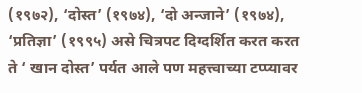(१९७२), ‘दोस्त’ (१९७४), ‘दो अन्जाने’ (१९७४), ‘प्रतिज्ञा’ (१९९५) असे चित्रपट दिग्दर्शित करत करत ते ‘ खान दोस्त’ पर्यत आले पण महत्त्वाच्या टप्प्यावर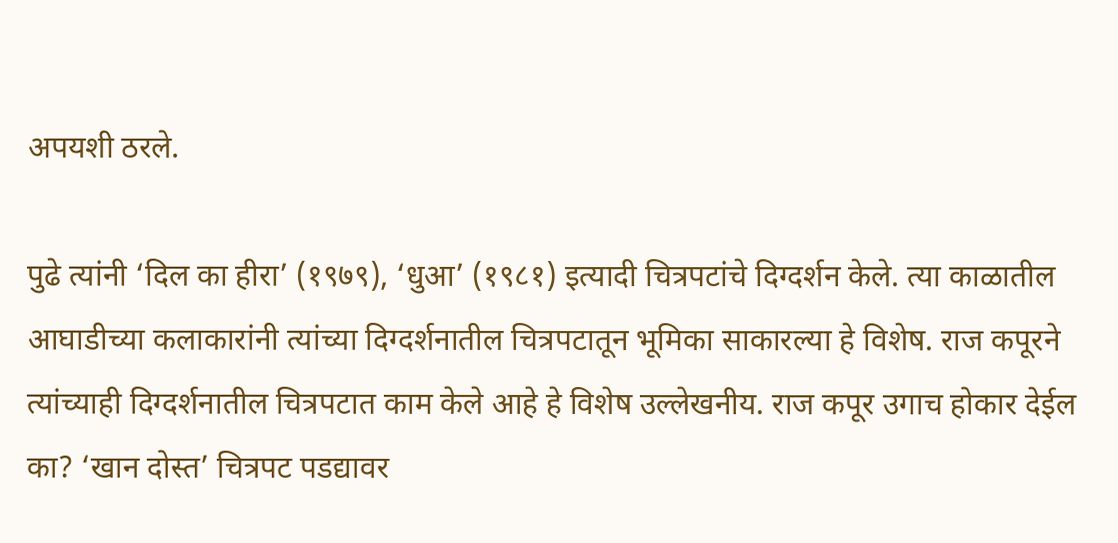अपयशी ठरले.

पुढे त्यांनी ‘दिल का हीरा’ (१९७९), ‘धुआ’ (१९८१) इत्यादी चित्रपटांचे दिग्दर्शन केले. त्या काळातील आघाडीच्या कलाकारांनी त्यांच्या दिग्दर्शनातील चित्रपटातून भूमिका साकारल्या हे विशेष. राज कपूरने त्यांच्याही दिग्दर्शनातील चित्रपटात काम केले आहे हे विशेष उल्लेखनीय. राज कपूर उगाच होकार देईल का? ‘खान दोस्त’ चित्रपट पडद्यावर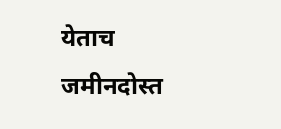येताच जमीनदोस्त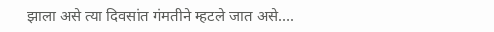झाला असे त्या दिवसांत गंमतीने म्हटले जात असे….